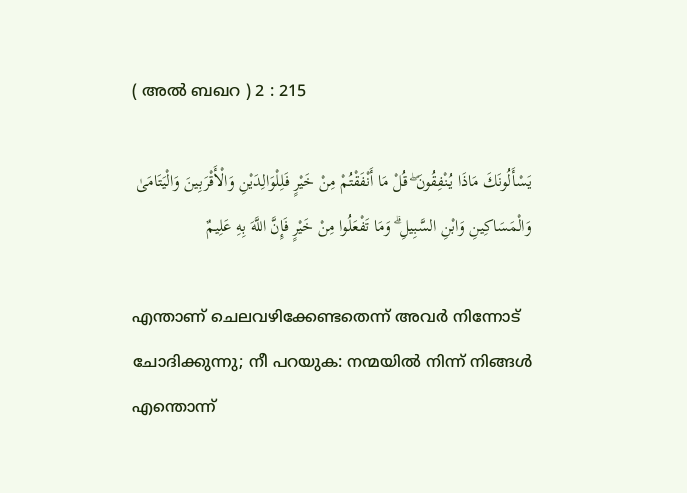( അല്‍ ബഖറ ) 2 : 215

يَسْأَلُونَكَ مَاذَا يُنْفِقُونَ ۖ قُلْ مَا أَنْفَقْتُمْ مِنْ خَيْرٍ فَلِلْوَالِدَيْنِ وَالْأَقْرَبِينَ وَالْيَتَامَىٰ وَالْمَسَاكِينِ وَابْنِ السَّبِيلِ ۗ وَمَا تَفْعَلُوا مِنْ خَيْرٍ فَإِنَّ اللَّهَ بِهِ عَلِيمٌ

എന്താണ് ചെലവഴിക്കേണ്ടതെന്ന് അവര്‍ നിന്നോട് ചോദിക്കുന്നു; നീ പറയുക: നന്മയില്‍ നിന്ന് നിങ്ങള്‍ എന്തൊന്ന്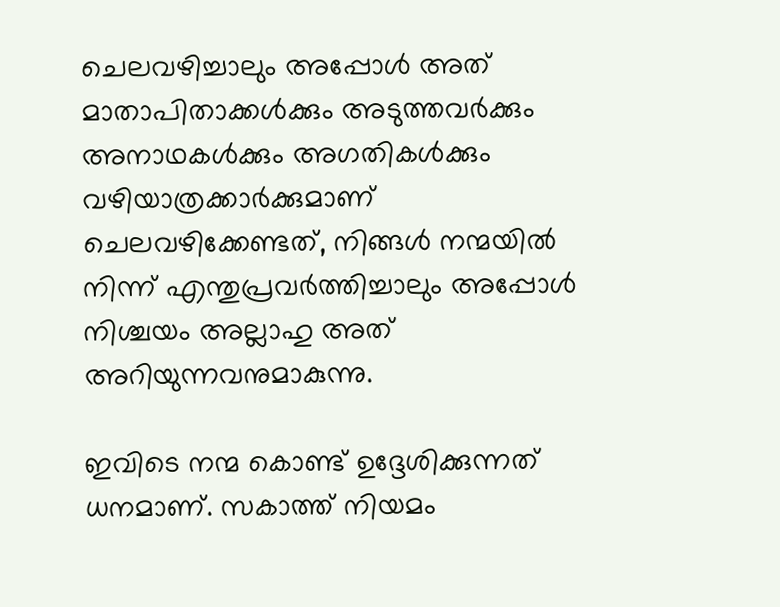ചെലവഴിച്ചാലും അപ്പോള്‍ അത് മാതാപിതാക്കള്‍ക്കും അടുത്തവര്‍ക്കും അനാഥകള്‍ക്കും അഗതികള്‍ക്കും വഴിയാത്രക്കാര്‍ക്കുമാണ് ചെലവഴിക്കേണ്ടത്, നിങ്ങള്‍ നന്മയില്‍ നിന്ന് എന്തുപ്രവര്‍ത്തിച്ചാലും അപ്പോള്‍ നിശ്ചയം അല്ലാഹു അത് അറിയുന്നവനുമാകുന്നു.

ഇവിടെ നന്മ കൊണ്ട് ഉദ്ദേശിക്കുന്നത് ധനമാണ്. സകാത്ത് നിയമം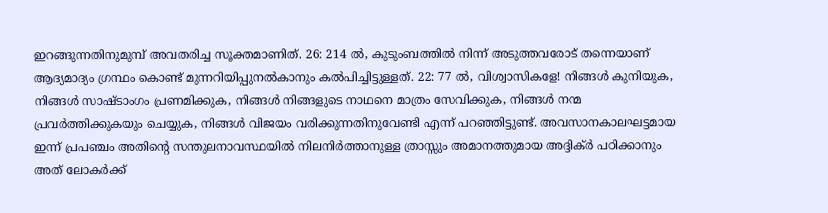ഇറങ്ങുന്നതിനുമുമ്പ് അവതരിച്ച സൂക്തമാണിത്. 26: 214 ല്‍, കുടുംബത്തില്‍ നിന്ന് അടുത്തവരോട് തന്നെയാണ് ആദ്യമാദ്യം ഗ്രന്ഥം കൊണ്ട് മുന്നറിയിപ്പുനല്‍കാനും കല്‍പിച്ചിട്ടുള്ളത്. 22: 77 ല്‍, വിശ്വാസികളേ! നിങ്ങള്‍ കുനിയുക, നിങ്ങള്‍ സാഷ്ടാംഗം പ്രണമിക്കുക, നിങ്ങള്‍ നിങ്ങളുടെ നാഥനെ മാത്രം സേവിക്കുക, നിങ്ങള്‍ നന്മ പ്രവര്‍ത്തിക്കുകയും ചെയ്യുക, നിങ്ങള്‍ വിജയം വരിക്കുന്നതിനുവേണ്ടി എന്ന് പറഞ്ഞിട്ടുണ്ട്. അവസാനകാലഘട്ടമായ ഇന്ന് പ്രപഞ്ചം അതിന്‍റെ സന്തുലനാവസ്ഥയില്‍ നിലനിര്‍ത്താനുള്ള ത്രാസ്സും അമാനത്തുമായ അദ്ദിക്ര്‍ പഠിക്കാനും അത് ലോകര്‍ക്ക്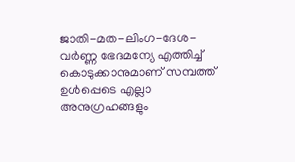ജാതി-മത-ലിംഗ-ദേശ-വര്‍ണ്ണ ഭേദമന്യേ എത്തിച്ച് കൊടുക്കാനുമാണ് സമ്പത്ത് ഉള്‍പ്പെടെ എല്ലാ അനുഗ്രഹങ്ങളും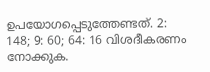ഉപയോഗപ്പെടുത്തേണ്ടത്. 2: 148; 9: 60; 64: 16 വിശദീകരണം നോക്കുക.